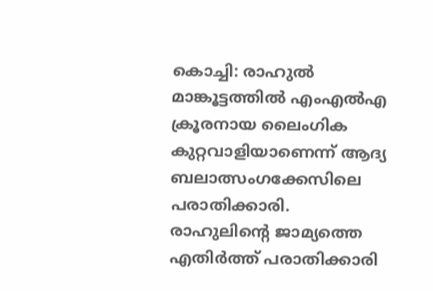കൊച്ചി: രാഹുൽ മാങ്കൂട്ടത്തിൽ എംഎൽഎ ക്രൂരനായ ലൈംഗിക കുറ്റവാളിയാണെന്ന് ആദ്യ ബലാത്സംഗക്കേസിലെ പരാതിക്കാരി. രാഹുലിന്റെ ജാമ്യത്തെ എതിർത്ത് പരാതിക്കാരി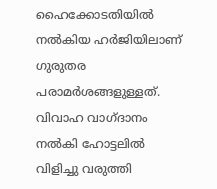ഹൈക്കോടതിയിൽ നൽകിയ ഹർജിയിലാണ് ഗുരുതര പരാമർശങ്ങളുള്ളത്. വിവാഹ വാഗ്ദാനം നൽകി ഹോട്ടലിൽ വിളിച്ചു വരുത്തി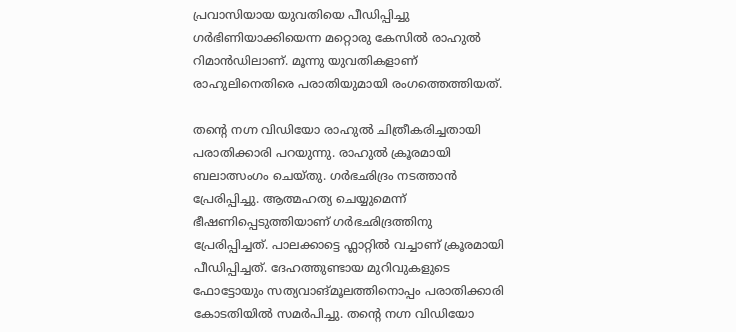പ്രവാസിയായ യുവതിയെ പീഡിപ്പിച്ചു ഗർഭിണിയാക്കിയെന്ന മറ്റൊരു കേസിൽ രാഹുൽ റിമാൻഡിലാണ്. മൂന്നു യുവതികളാണ് രാഹുലിനെതിരെ പരാതിയുമായി രംഗത്തെത്തിയത്.

തന്റെ നഗ്ന വിഡിയോ രാഹുൽ ചിത്രീകരിച്ചതായി പരാതിക്കാരി പറയുന്നു. രാഹുൽ ക്രൂരമായി ബലാത്സംഗം ചെയ്തു. ഗർഭഛിദ്രം നടത്താൻ പ്രേരിപ്പിച്ചു. ആത്മഹത്യ ചെയ്യുമെന്ന് ഭീഷണിപ്പെടുത്തിയാണ് ഗർഭഛിദ്രത്തിനു പ്രേരിപ്പിച്ചത്. പാലക്കാട്ടെ ഫ്ലാറ്റിൽ വച്ചാണ് ക്രൂരമായി പീഡിപ്പിച്ചത്. ദേഹത്തുണ്ടായ മുറിവുകളുടെ ഫോട്ടോയും സത്യവാങ്മൂലത്തിനൊപ്പം പരാതിക്കാരി കോടതിയിൽ സമർപിച്ചു. തന്റെ നഗ്ന വിഡിയോ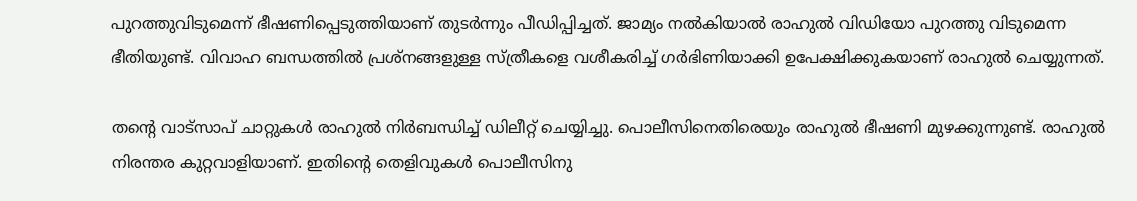പുറത്തുവിടുമെന്ന് ഭീഷണിപ്പെടുത്തിയാണ് തുടർന്നും പീഡിപ്പിച്ചത്. ജാമ്യം നൽകിയാൽ രാഹുൽ വിഡിയോ പുറത്തു വിടുമെന്ന ഭീതിയുണ്ട്. വിവാഹ ബന്ധത്തിൽ പ്രശ്നങ്ങളുള്ള സ്ത്രീകളെ വശീകരിച്ച് ഗർഭിണിയാക്കി ഉപേക്ഷിക്കുകയാണ് രാഹുൽ ചെയ്യുന്നത്.

തന്റെ വാട്സാപ് ചാറ്റുകൾ രാഹുല്‍ നിർബന്ധിച്ച് ഡിലീറ്റ് ചെയ്യിച്ചു. പൊലീസിനെതിരെയും രാഹുൽ ഭീഷണി മുഴക്കുന്നുണ്ട്. രാഹുൽ നിരന്തര കുറ്റവാളിയാണ്. ഇതിന്റെ തെളിവുകൾ പൊലീസിനു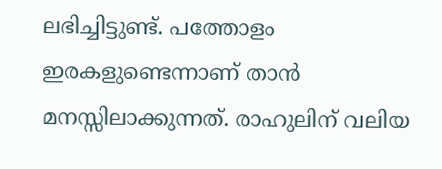ലഭിച്ചിട്ടുണ്ട്. പത്തോളം ഇരകളുണ്ടെന്നാണ് താൻ മനസ്സിലാക്കുന്നത്. രാഹുലിന് വലിയ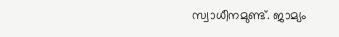സ്വാധീനമുണ്ട്. ജാമ്യം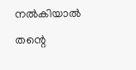നൽകിയാൽ തന്റെ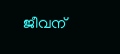ജീവന്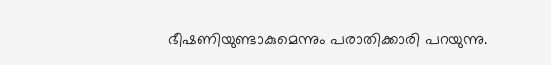ഭീഷണിയുണ്ടാകുമെന്നും പരാതിക്കാരി പറയുന്നു.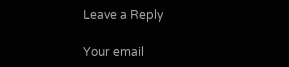Leave a Reply

Your email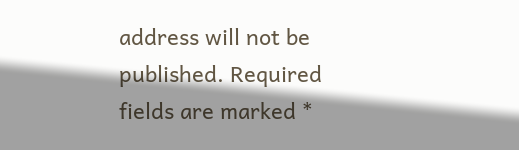address will not be published. Required fields are marked *